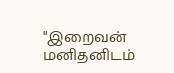"இறைவன் மனிதனிடம்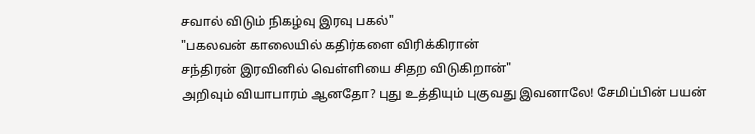சவால் விடும் நிகழ்வு இரவு பகல்"
"பகலவன் காலையில் கதிர்களை விரிக்கிரான்
சந்திரன் இரவினில் வெள்ளியை சிதற விடுகிறான்"
அறிவும் வியாபாரம் ஆனதோ? புது உத்தியும் புகுவது இவனாலே! சேமிப்பின் பயன்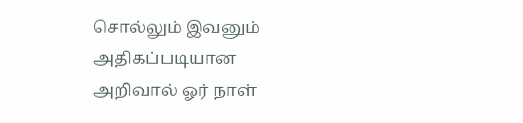சொல்லும் இவனும் அதிகப்படியான அறிவால் ஓர் நாள்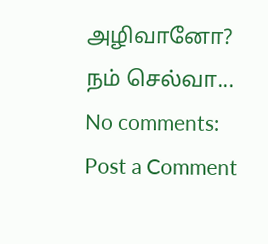அழிவானோ? நம் செல்வா...
No comments:
Post a Comment